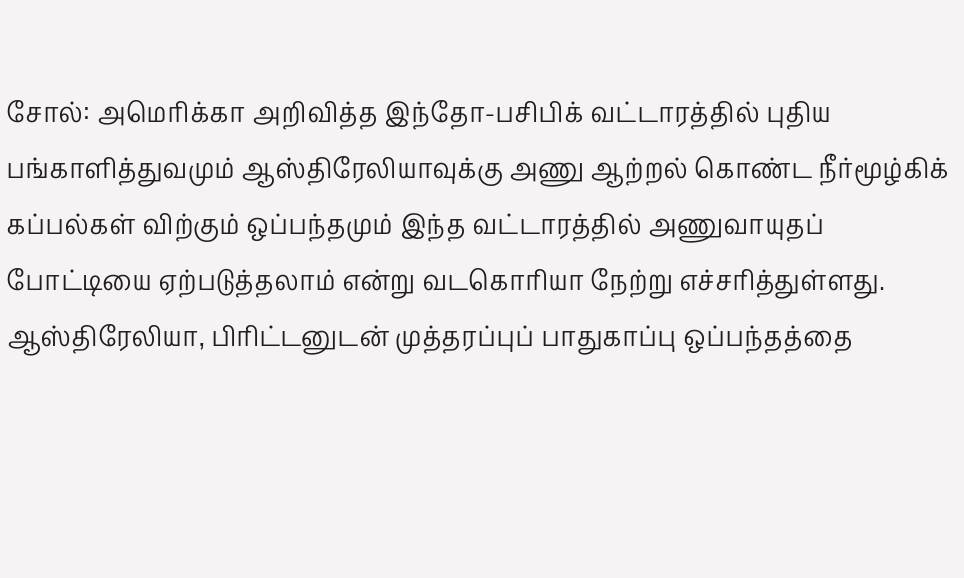சோல்: அமெரிக்கா அறிவித்த இந்தோ-பசிபிக் வட்டாரத்தில் புதிய பங்காளித்துவமும் ஆஸ்திரேலியாவுக்கு அணு ஆற்றல் கொண்ட நீர்மூழ்கிக் கப்பல்கள் விற்கும் ஒப்பந்தமும் இந்த வட்டாரத்தில் அணுவாயுதப் போட்டியை ஏற்படுத்தலாம் என்று வடகொரியா நேற்று எச்சரித்துள்ளது.
ஆஸ்திரேலியா, பிரிட்டனுடன் முத்தரப்புப் பாதுகாப்பு ஒப்பந்தத்தை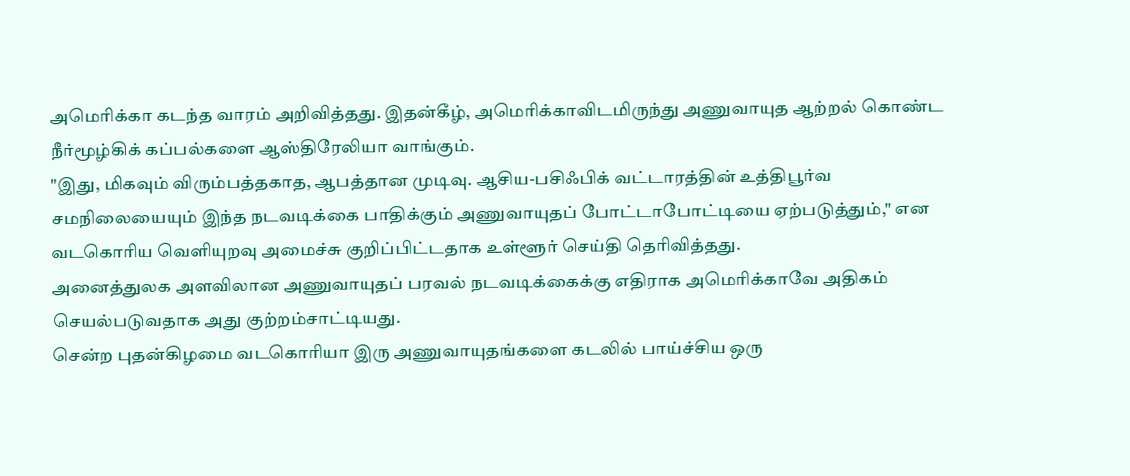அமெரிக்கா கடந்த வாரம் அறிவித்தது. இதன்கீழ், அமெரிக்காவிடமிருந்து அணுவாயுத ஆற்றல் கொண்ட நீர்மூழ்கிக் கப்பல்களை ஆஸ்திரேலியா வாங்கும்.
"இது, மிகவும் விரும்பத்தகாத, ஆபத்தான முடிவு. ஆசிய-பசிஃபிக் வட்டாரத்தின் உத்திபூர்வ சமநிலையையும் இந்த நடவடிக்கை பாதிக்கும் அணுவாயுதப் போட்டாபோட்டியை ஏற்படுத்தும்," என வடகொரிய வெளியுறவு அமைச்சு குறிப்பிட்டதாக உள்ளூர் செய்தி தெரிவித்தது.
அனைத்துலக அளவிலான அணுவாயுதப் பரவல் நடவடிக்கைக்கு எதிராக அமெரிக்காவே அதிகம் செயல்படுவதாக அது குற்றம்சாட்டியது.
சென்ற புதன்கிழமை வடகொரியா இரு அணுவாயுதங்களை கடலில் பாய்ச்சிய ஒரு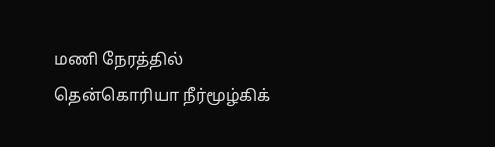மணி நேரத்தில் தென்கொரியா நீர்மூழ்கிக்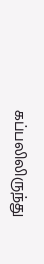கப்பலிலிருந்து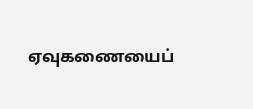ஏவுகணையைப்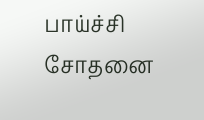பாய்ச்சி சோதனை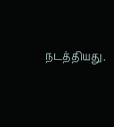நடத்தியது.